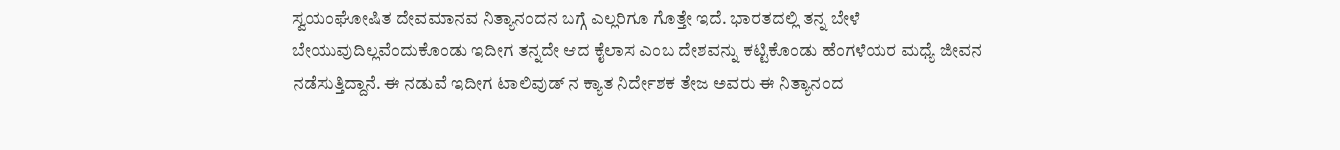ಸ್ವಯಂಘೋಷಿತ ದೇವಮಾನವ ನಿತ್ಯಾನಂದನ ಬಗ್ಗೆ ಎಲ್ಲರಿಗೂ ಗೊತ್ತೇ ಇದೆ. ಭಾರತದಲ್ಲಿ ತನ್ನ ಬೇಳೆ ಬೇಯುವುದಿಲ್ಲವೆಂದುಕೊಂಡು ಇದೀಗ ತನ್ನದೇ ಆದ ಕೈಲಾಸ ಎಂಬ ದೇಶವನ್ನು ಕಟ್ಟಿಕೊಂಡು ಹೆಂಗಳೆಯರ ಮಧ್ಯೆ ಜೀವನ ನಡೆಸುತ್ತಿದ್ದಾನೆ. ಈ ನಡುವೆ ಇದೀಗ ಟಾಲಿವುಡ್ ನ ಕ್ಯಾತ ನಿರ್ದೇಶಕ ತೇಜ ಅವರು ಈ ನಿತ್ಯಾನಂದ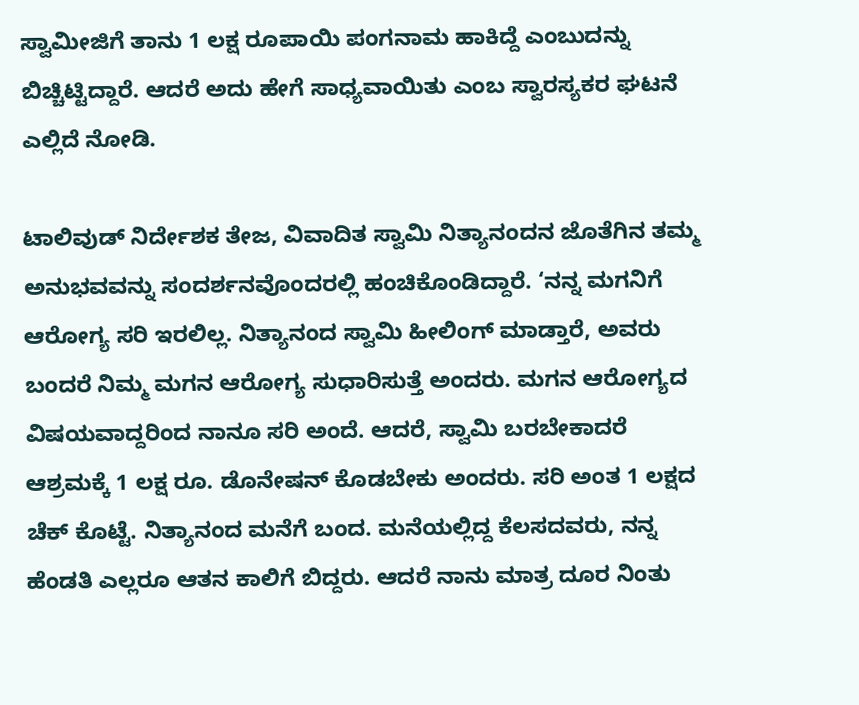ಸ್ವಾಮೀಜಿಗೆ ತಾನು 1 ಲಕ್ಷ ರೂಪಾಯಿ ಪಂಗನಾಮ ಹಾಕಿದ್ದೆ ಎಂಬುದನ್ನು ಬಿಚ್ಚಿಟ್ಟಿದ್ದಾರೆ. ಆದರೆ ಅದು ಹೇಗೆ ಸಾಧ್ಯವಾಯಿತು ಎಂಬ ಸ್ವಾರಸ್ಯಕರ ಘಟನೆ ಎಲ್ಲಿದೆ ನೋಡಿ.

ಟಾಲಿವುಡ್ ನಿರ್ದೇಶಕ ತೇಜ, ವಿವಾದಿತ ಸ್ವಾಮಿ ನಿತ್ಯಾನಂದನ ಜೊತೆಗಿನ ತಮ್ಮ ಅನುಭವವನ್ನು ಸಂದರ್ಶನವೊಂದರಲ್ಲಿ ಹಂಚಿಕೊಂಡಿದ್ದಾರೆ. ‘ನನ್ನ ಮಗನಿಗೆ ಆರೋಗ್ಯ ಸರಿ ಇರಲಿಲ್ಲ. ನಿತ್ಯಾನಂದ ಸ್ವಾಮಿ ಹೀಲಿಂಗ್ ಮಾಡ್ತಾರೆ, ಅವರು ಬಂದರೆ ನಿಮ್ಮ ಮಗನ ಆರೋಗ್ಯ ಸುಧಾರಿಸುತ್ತೆ ಅಂದರು. ಮಗನ ಆರೋಗ್ಯದ ವಿಷಯವಾದ್ದರಿಂದ ನಾನೂ ಸರಿ ಅಂದೆ. ಆದರೆ, ಸ್ವಾಮಿ ಬರಬೇಕಾದರೆ ಆಶ್ರಮಕ್ಕೆ 1 ಲಕ್ಷ ರೂ. ಡೊನೇಷನ್ ಕೊಡಬೇಕು ಅಂದರು. ಸರಿ ಅಂತ 1 ಲಕ್ಷದ ಚೆಕ್ ಕೊಟ್ಟೆ. ನಿತ್ಯಾನಂದ ಮನೆಗೆ ಬಂದ. ಮನೆಯಲ್ಲಿದ್ದ ಕೆಲಸದವರು, ನನ್ನ ಹೆಂಡತಿ ಎಲ್ಲರೂ ಆತನ ಕಾಲಿಗೆ ಬಿದ್ದರು. ಆದರೆ ನಾನು ಮಾತ್ರ ದೂರ ನಿಂತು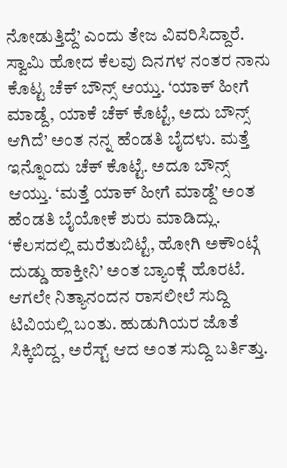ನೋಡುತ್ತಿದ್ದೆ’ ಎಂದು ತೇಜ ವಿವರಿಸಿದ್ದಾರೆ.
ಸ್ವಾಮಿ ಹೋದ ಕೆಲವು ದಿನಗಳ ನಂತರ ನಾನು ಕೊಟ್ಟ ಚೆಕ್ ಬೌನ್ಸ್ ಆಯ್ತು. ‘ಯಾಕ್ ಹೀಗೆ ಮಾಡ್ದೆ, ಯಾಕೆ ಚೆಕ್ ಕೊಟ್ಟೆ, ಅದು ಬೌನ್ಸ್ ಆಗಿದೆ’ ಅಂತ ನನ್ನ ಹೆಂಡತಿ ಬೈದಳು. ಮತ್ತೆ ಇನ್ನೊಂದು ಚೆಕ್ ಕೊಟ್ಟೆ. ಅದೂ ಬೌನ್ಸ್ ಆಯ್ತು. ‘ಮತ್ತೆ ಯಾಕ್ ಹೀಗೆ ಮಾಡ್ದೆ’ ಅಂತ ಹೆಂಡತಿ ಬೈಯೋಕೆ ಶುರು ಮಾಡಿದ್ಲು. ‘ಕೆಲಸದಲ್ಲಿ ಮರೆತುಬಿಟ್ಟೆ, ಹೋಗಿ ಅಕೌಂಟ್ಗೆ ದುಡ್ಡು ಹಾಕ್ತೀನಿ’ ಅಂತ ಬ್ಯಾಂಕ್ಗೆ ಹೊರಟೆ. ಆಗಲೇ ನಿತ್ಯಾನಂದನ ರಾಸಲೀಲೆ ಸುದ್ದಿ ಟಿವಿಯಲ್ಲಿ ಬಂತು. ಹುಡುಗಿಯರ ಜೊತೆ ಸಿಕ್ಕಿಬಿದ್ದ, ಅರೆಸ್ಟ್ ಆದ ಅಂತ ಸುದ್ದಿ ಬರ್ತಿತ್ತು.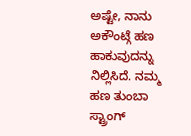ಅಷ್ಟೇ, ನಾನು ಅಕೌಂಟ್ಗೆ ಹಣ ಹಾಕುವುದನ್ನು ನಿಲ್ಲಿಸಿದೆ. ನಮ್ಮ ಹಣ ತುಂಬಾ ಸ್ಟ್ರಾಂಗ್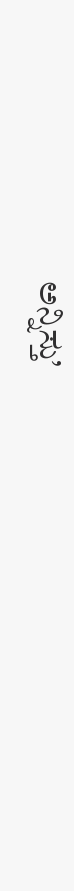ಅನ್ನಿಸ್ತು’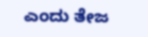ಎಂದು ತೇಜ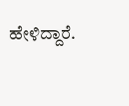ಹೇಳಿದ್ದಾರೆ.